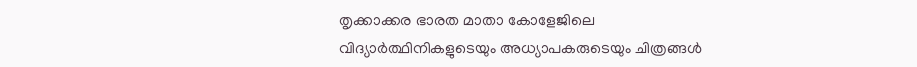തൃക്കാക്കര ഭാരത മാതാ കോളേജിലെ വിദ്യാർത്ഥിനികളുടെയും അധ്യാപകരുടെയും ചിത്രങ്ങൾ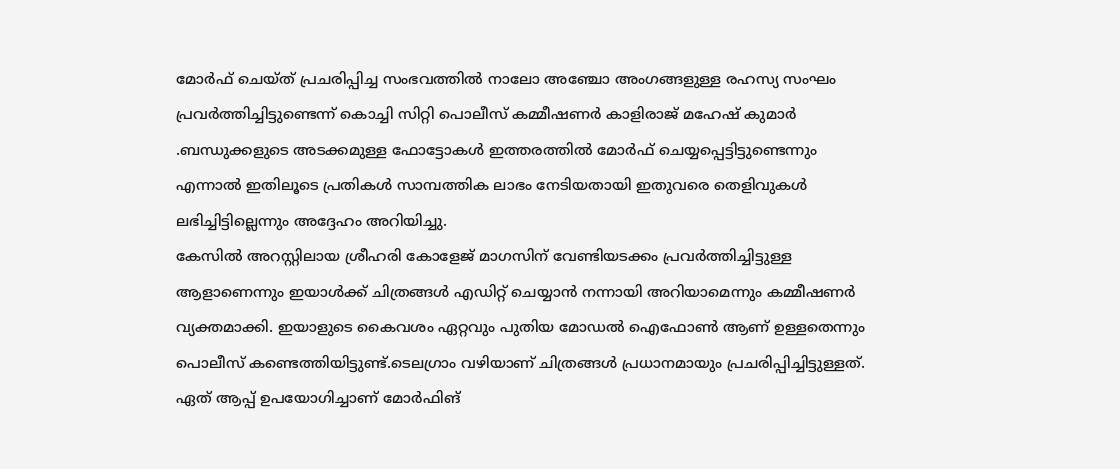മോർഫ് ചെയ്ത് പ്രചരിപ്പിച്ച സംഭവത്തിൽ നാലോ അഞ്ചോ അംഗങ്ങളുള്ള രഹസ്യ സംഘം പ്രവർത്തിച്ചിട്ടുണ്ടെന്ന് കൊച്ചി സിറ്റി പൊലീസ് കമ്മീഷണർ കാളിരാജ് മഹേഷ് കുമാർ .ബന്ധുക്കളുടെ അടക്കമുള്ള ഫോട്ടോകൾ ഇത്തരത്തിൽ മോർഫ് ചെയ്യപ്പെട്ടിട്ടുണ്ടെന്നും എന്നാൽ ഇതിലൂടെ പ്രതികൾ സാമ്പത്തിക ലാഭം നേടിയതായി ഇതുവരെ തെളിവുകൾ ലഭിച്ചിട്ടില്ലെന്നും അദ്ദേഹം അറിയിച്ചു.
കേസിൽ അറസ്റ്റിലായ ശ്രീഹരി കോളേജ് മാഗസിന് വേണ്ടിയടക്കം പ്രവർത്തിച്ചിട്ടുള്ള ആളാണെന്നും ഇയാൾക്ക് ചിത്രങ്ങൾ എഡിറ്റ് ചെയ്യാൻ നന്നായി അറിയാമെന്നും കമ്മീഷണർ വ്യക്തമാക്കി. ഇയാളുടെ കൈവശം ഏറ്റവും പുതിയ മോഡൽ ഐഫോൺ ആണ് ഉള്ളതെന്നും പൊലീസ് കണ്ടെത്തിയിട്ടുണ്ട്.ടെലഗ്രാം വഴിയാണ് ചിത്രങ്ങൾ പ്രധാനമായും പ്രചരിപ്പിച്ചിട്ടുള്ളത്. ഏത് ആപ്പ് ഉപയോഗിച്ചാണ് മോർഫിങ്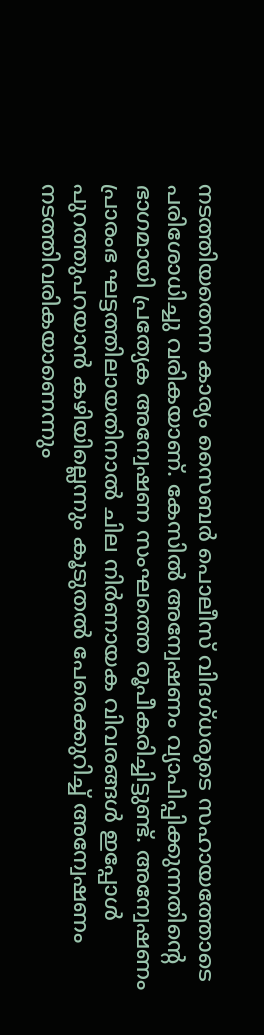നടത്തിയതെന്ന കാര്യം സൈബർ പൊലീസ് വിദഗ്ധരുടെ സഹായത്തോടെ പരിശോധിച്ചു വരികയാണ്. കേസിൽ അന്വേഷണം വ്യാപിപ്പിക്കുന്നതിന്റെ ഭാഗമായി പ്രത്യേക അന്വേഷണ സംഘത്തെ രൂപീകരിച്ചിട്ടുണ്ട്. അന്വേഷണം പ്രാരംഭ ഘട്ടത്തിലായതിനാൽ ചില നിർണായക വിവരങ്ങൾ ഇപ്പോൾ പുറത്തുപറയാൻ കഴിയില്ലെന്നും കൂടുതൽ പേരെക്കുറിച്ച് അന്വേഷണം നടത്തിവരികയാണെന്നും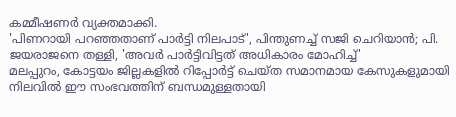കമ്മീഷണർ വ്യക്തമാക്കി.
'പിണറായി പറഞ്ഞതാണ് പാർട്ടി നിലപാട്', പിന്തുണച്ച് സജി ചെറിയാൻ; പി. ജയരാജനെ തള്ളി, 'അവർ പാർട്ടിവിട്ടത് അധികാരം മോഹിച്ച്'
മലപ്പുറം, കോട്ടയം ജില്ലകളിൽ റിപ്പോർട്ട് ചെയ്ത സമാനമായ കേസുകളുമായി നിലവിൽ ഈ സംഭവത്തിന് ബന്ധമുള്ളതായി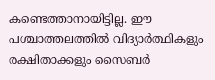കണ്ടെത്താനായിട്ടില്ല. ഈ പശ്ചാത്തലത്തിൽ വിദ്യാർത്ഥികളും രക്ഷിതാക്കളും സൈബർ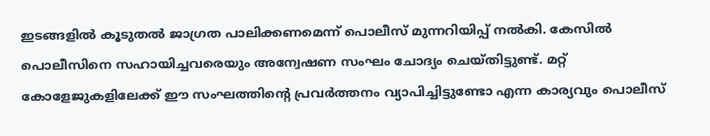ഇടങ്ങളിൽ കൂടുതൽ ജാഗ്രത പാലിക്കണമെന്ന് പൊലീസ് മുന്നറിയിപ്പ് നൽകി. കേസിൽ പൊലീസിനെ സഹായിച്ചവരെയും അന്വേഷണ സംഘം ചോദ്യം ചെയ്തിട്ടുണ്ട്. മറ്റ് കോളേജുകളിലേക്ക് ഈ സംഘത്തിന്റെ പ്രവർത്തനം വ്യാപിച്ചിട്ടുണ്ടോ എന്ന കാര്യവും പൊലീസ്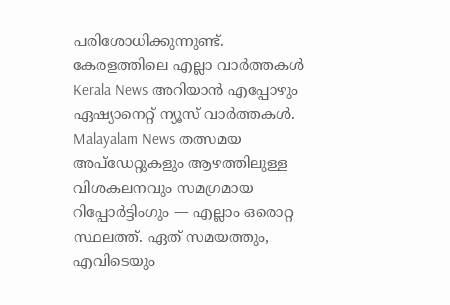പരിശോധിക്കുന്നുണ്ട്.
കേരളത്തിലെ എല്ലാ വാർത്തകൾ Kerala News അറിയാൻ എപ്പോഴും ഏഷ്യാനെറ്റ് ന്യൂസ് വാർത്തകൾ. Malayalam News തത്സമയ അപ്ഡേറ്റുകളും ആഴത്തിലുള്ള വിശകലനവും സമഗ്രമായ റിപ്പോർട്ടിംഗും — എല്ലാം ഒരൊറ്റ സ്ഥലത്ത്. ഏത് സമയത്തും, എവിടെയും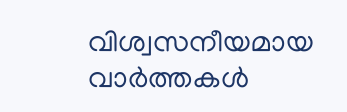വിശ്വസനീയമായ വാർത്തകൾ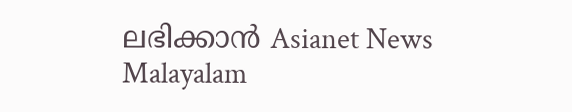ലഭിക്കാൻ Asianet News Malayalam